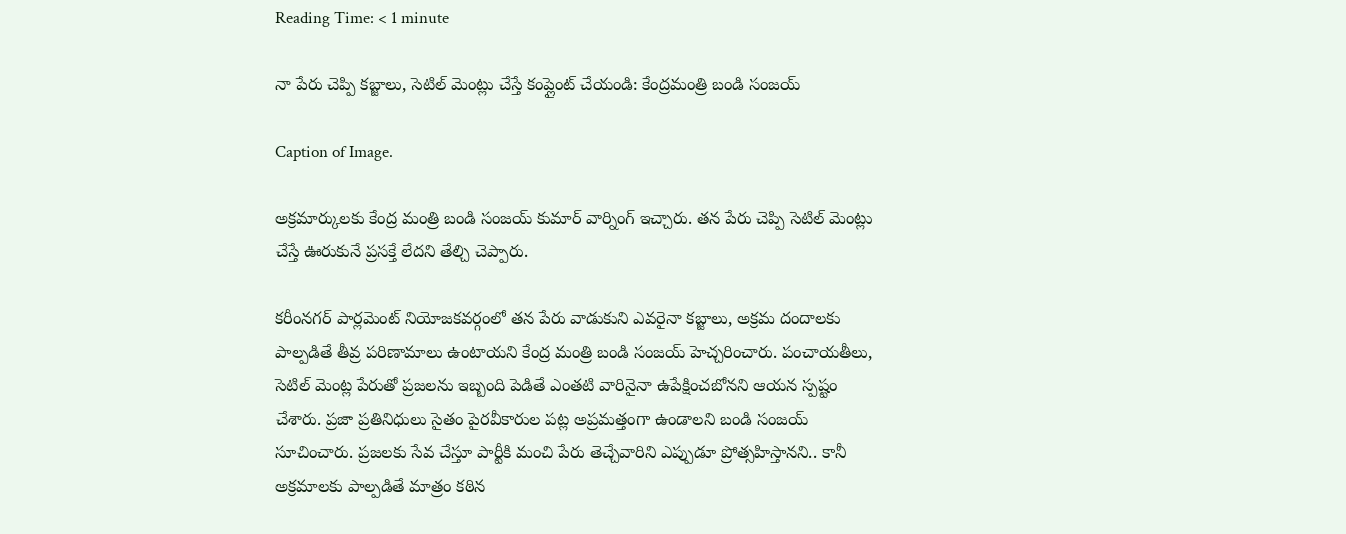Reading Time: < 1 minute

నా పేరు చెప్పి కబ్జాలు, సెటిల్ మెంట్లు చేస్తే కంప్లైంట్ చేయండి: కేంద్రమంత్రి బండి సంజయ్

Caption of Image.

అక్రమార్కులకు కేంద్ర మంత్రి బండి సంజయ్ కుమార్ వార్నింగ్ ఇచ్చారు. తన పేరు చెప్పి సెటిల్ మెంట్లు చేస్తే ఊరుకునే ప్రసక్తే లేదని తేల్చి చెప్పారు.

కరీంనగర్ పార్లమెంట్ నియోజకవర్గంలో తన పేరు వాడుకుని ఎవరైనా కబ్జాలు, అక్రమ దందాలకు పాల్పడితే తీవ్ర పరిణామాలు ఉంటాయని కేంద్ర మంత్రి బండి సంజయ్ హెచ్చరించారు. పంచాయతీలు, సెటిల్ మెంట్ల పేరుతో ప్రజలను ఇబ్బంది పెడితే ఎంతటి వారినైనా ఉపేక్షించబోనని ఆయన స్పష్టం చేశారు. ప్రజా ప్రతినిధులు సైతం పైరవీకారుల పట్ల అప్రమత్తంగా ఉండాలని బండి సంజయ్ సూచించారు. ప్రజలకు సేవ చేస్తూ పార్టీకి మంచి పేరు తెచ్చేవారిని ఎప్పుడూ ప్రోత్సహిస్తానని.. కానీ  అక్రమాలకు పాల్పడితే మాత్రం కఠిన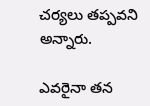చర్యలు తప్పవని  అన్నారు.

ఎవరైనా తన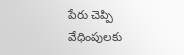పేరు చెప్పి వేధింపులకు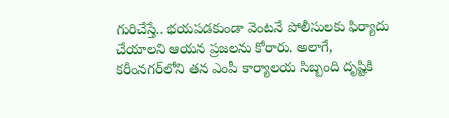గురిచేస్తే.. భయపడకుండా వెంటనే పోలీసులకు ఫిర్యాదు చేయాలని ఆయన ప్రజలను కోరారు. అలాగే, కరీంనగర్‌లోని తన ఎంపీ కార్యాలయ సిబ్బంది దృష్టికి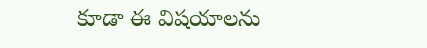కూడా ఈ విషయాలను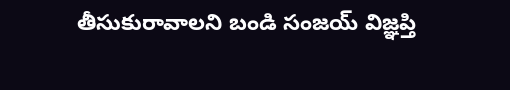తీసుకురావాలని బండి సంజయ్ విజ్ఞప్తి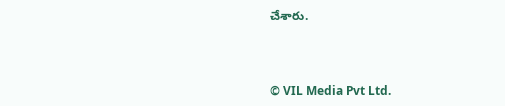చేశారు.



© VIL Media Pvt Ltd.